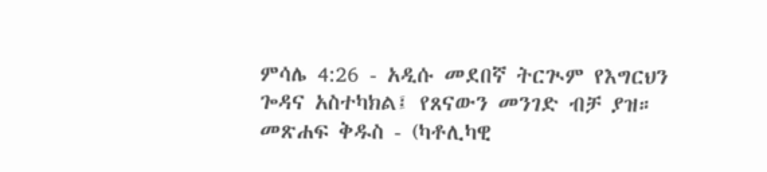ምሳሌ 4:26 - አዲሱ መደበኛ ትርጒም የእግርህን ጐዳና አስተካክል፤ የጸናውን መንገድ ብቻ ያዝ። መጽሐፍ ቅዱስ - (ካቶሊካዊ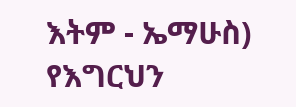እትም - ኤማሁስ) የእግርህን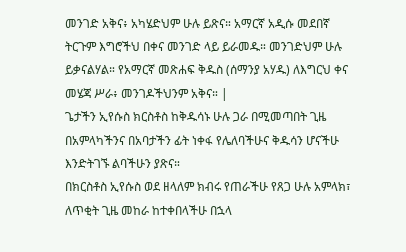መንገድ አቅና፥ አካሄድህም ሁሉ ይጽና። አማርኛ አዲሱ መደበኛ ትርጉም እግሮችህ በቀና መንገድ ላይ ይራመዱ። መንገድህም ሁሉ ይቃናልሃል። የአማርኛ መጽሐፍ ቅዱስ (ሰማንያ አሃዱ) ለእግርህ ቀና መሄጃ ሥራ፥ መንገዶችህንም አቅና። |
ጌታችን ኢየሱስ ክርስቶስ ከቅዱሳኑ ሁሉ ጋራ በሚመጣበት ጊዜ በአምላካችንና በአባታችን ፊት ነቀፋ የሌለባችሁና ቅዱሳን ሆናችሁ እንድትገኙ ልባችሁን ያጽና።
በክርስቶስ ኢየሱስ ወደ ዘላለም ክብሩ የጠራችሁ የጸጋ ሁሉ አምላክ፣ ለጥቂት ጊዜ መከራ ከተቀበላችሁ በኋላ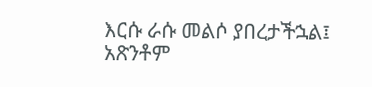እርሱ ራሱ መልሶ ያበረታችኋል፤ አጽንቶም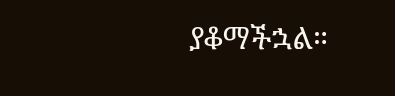ያቆማችኋል።